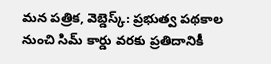మన పత్రిక, వెబ్డెస్క్: ప్రభుత్వ పథకాల నుంచి సిమ్ కార్డు వరకు ప్రతిదానికీ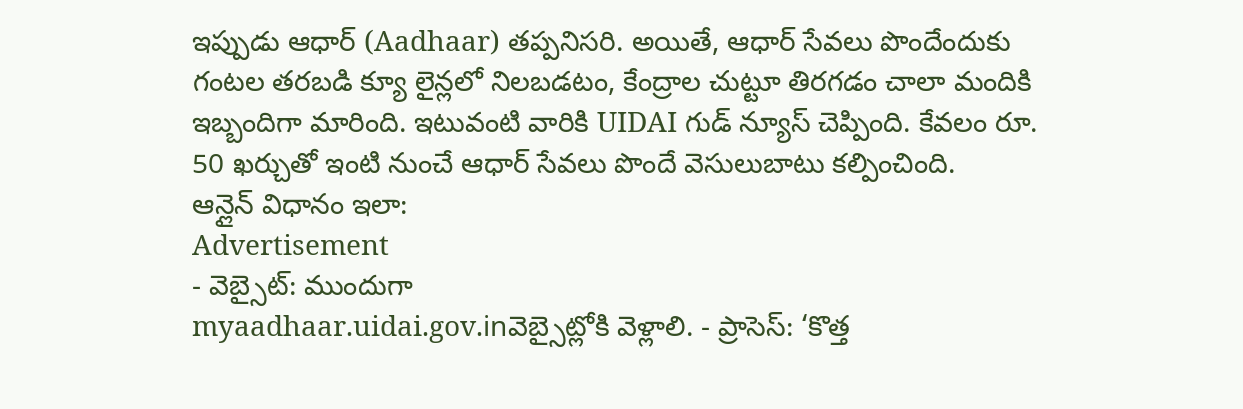ఇప్పుడు ఆధార్ (Aadhaar) తప్పనిసరి. అయితే, ఆధార్ సేవలు పొందేందుకు గంటల తరబడి క్యూ లైన్లలో నిలబడటం, కేంద్రాల చుట్టూ తిరగడం చాలా మందికి ఇబ్బందిగా మారింది. ఇటువంటి వారికి UIDAI గుడ్ న్యూస్ చెప్పింది. కేవలం రూ. 50 ఖర్చుతో ఇంటి నుంచే ఆధార్ సేవలు పొందే వెసులుబాటు కల్పించింది.
ఆన్లైన్ విధానం ఇలా:
Advertisement
- వెబ్సైట్: ముందుగా
myaadhaar.uidai.gov.inవెబ్సైట్లోకి వెళ్లాలి. - ప్రాసెస్: ‘కొత్త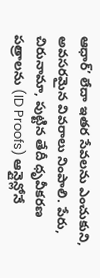ఆధార్’ లేదా ఇతర సేవలను ఎంచుకుని, అవసరమైన వివరాలు నింపాలి. పేరు, చిరునామా, పుట్టిన తేదీ ధృవీకరణ పత్రాలను (ID Proofs) ఆన్లైన్లోనే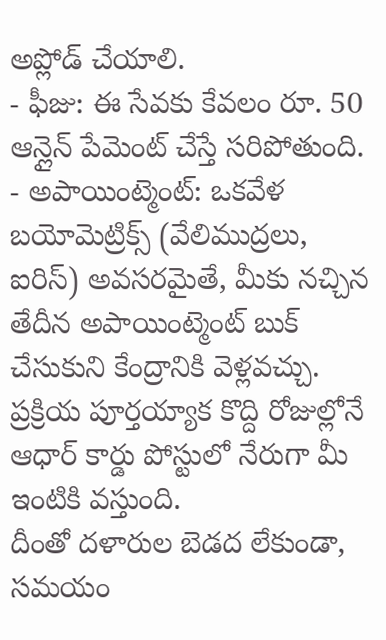అప్లోడ్ చేయాలి.
- ఫీజు: ఈ సేవకు కేవలం రూ. 50 ఆన్లైన్ పేమెంట్ చేస్తే సరిపోతుంది.
- అపాయింట్మెంట్: ఒకవేళ బయోమెట్రిక్స్ (వేలిముద్రలు, ఐరిస్) అవసరమైతే, మీకు నచ్చిన తేదీన అపాయింట్మెంట్ బుక్ చేసుకుని కేంద్రానికి వెళ్లవచ్చు. ప్రక్రియ పూర్తయ్యాక కొద్ది రోజుల్లోనే ఆధార్ కార్డు పోస్టులో నేరుగా మీ ఇంటికి వస్తుంది.
దీంతో దళారుల బెడద లేకుండా, సమయం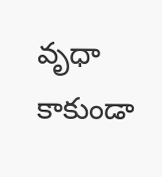వృధా కాకుండా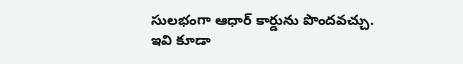సులభంగా ఆధార్ కార్డును పొందవచ్చు.
ఇవి కూడా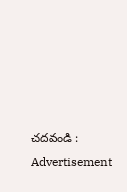చదవండి :
Advertisement